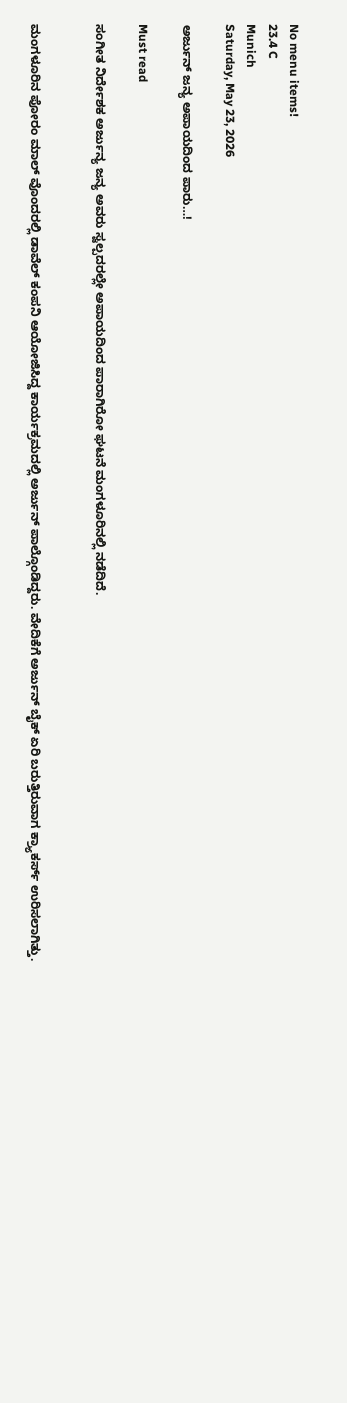No menu items!
23.4 C
Munich
Saturday, May 23, 2026

ಅರ್ಜುನ್ ಜನ್ಯ ಅಪಾಯದಿಂದ ಪಾರು…!

Must read

ಸಂಗೀತ ನಿರ್ದೇಶಕ ಅರ್ಜುನ್ಯ ಜನ್ಯ ಅವರು ಸ್ವಲ್ಪದರಲ್ಲೇ ಅಪಾಯದಿಂದ ಪಾರಾಗಿರೋ ಘಟನೆ ಮಂಗಳೂರಿನಲ್ಲಿ ನಡೆದಿದೆ.


ಮಂಗಳೂರಿನ ಪೋರಂ ಮಾಲ್ ವೊಂದರಲ್ಲಿ ಡಾವೆಲ್ ಕಂಪನಿ ಆಯೋಜಿಸಿದ್ದ ಕಾರ್ಯಕ್ರಮದಲ್ಲಿ ಅರ್ಜುನ್ ಪಾಲ್ಗೊಂಡಿದ್ದರು. ವೇದಿಕೆಗೆ ಅರ್ಜುನ್ ಬೈಕ್ ಏರಿ ಬರುತ್ತಿರುವಾಗ ಕ್ರ್ಯಾಕರ್ಸ್ ಉರಿಸಲಾಗಿತ್ತು.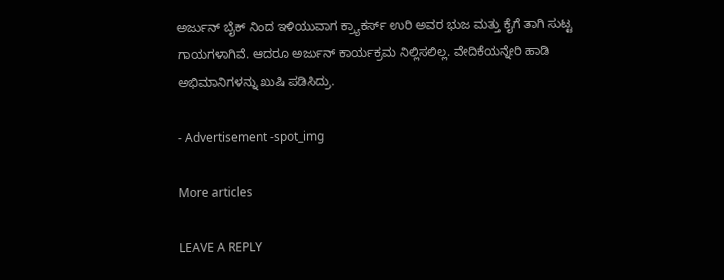ಅರ್ಜುನ್ ಬೈಕ್ ನಿಂದ ಇಳಿಯುವಾಗ ಕ್ರ್ಯಾಕರ್ಸ್ ಉರಿ ಅವರ ಭುಜ ಮತ್ತು ಕೈಗೆ ತಾಗಿ ಸುಟ್ಟ ಗಾಯಗಳಾಗಿವೆ. ಆದರೂ ಅರ್ಜುನ್ ಕಾರ್ಯಕ್ರಮ ನಿಲ್ಲಿಸಲಿಲ್ಲ. ವೇದಿಕೆಯನ್ನೇರಿ ಹಾಡಿ ಅಭಿಮಾನಿಗಳನ್ನು ಖುಷಿ ಪಡಿಸಿದ್ರು.

- Advertisement -spot_img

More articles

LEAVE A REPLY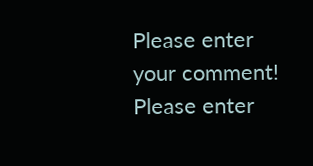Please enter your comment!
Please enter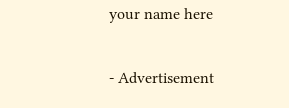your name here

- Advertisement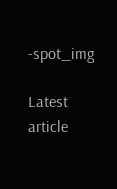-spot_img

Latest article